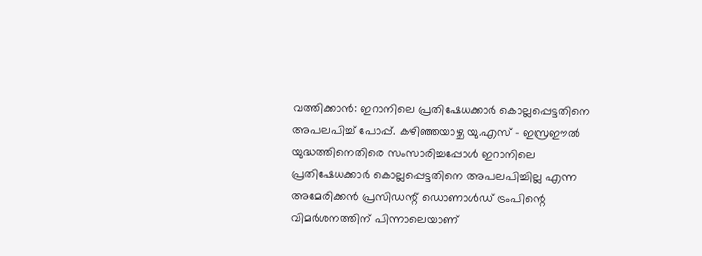വത്തിക്കാൻ: ഇറാനിലെ പ്രതിഷേധക്കാർ കൊല്ലപ്പെട്ടതിനെ അപലപിച്ച് പോപ്പ്. കഴിഞ്ഞയാഴ്ച യു.എസ് – ഇസ്രഈൽ യുദ്ധത്തിനെതിരെ സംസാരിച്ചപ്പോൾ ഇറാനിലെ പ്രതിഷേധക്കാർ കൊല്ലപ്പെട്ടതിനെ അപലപിച്ചില്ല എന്ന അമേരിക്കൻ പ്രസിഡന്റ് ഡൊണാൾഡ് ട്രംപിന്റെ വിമർശനത്തിന് പിന്നാലെയാണ്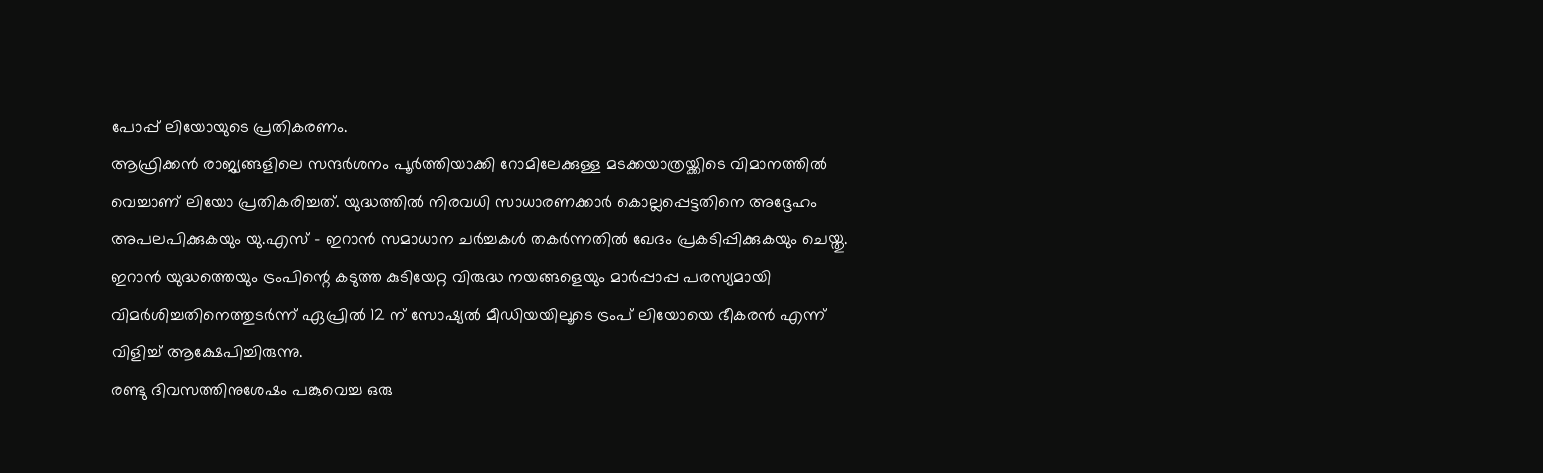പോപ്പ് ലിയോയുടെ പ്രതികരണം.
ആഫ്രിക്കൻ രാജ്യങ്ങളിലെ സന്ദർശനം പൂർത്തിയാക്കി റോമിലേക്കുള്ള മടക്കയാത്രയ്ക്കിടെ വിമാനത്തിൽ വെച്ചാണ് ലിയോ പ്രതികരിച്ചത്. യുദ്ധത്തിൽ നിരവധി സാധാരണക്കാർ കൊല്ലപ്പെട്ടതിനെ അദ്ദേഹം അപലപിക്കുകയും യു.എസ് – ഇറാൻ സമാധാന ചർച്ചകൾ തകർന്നതിൽ ഖേദം പ്രകടിപ്പിക്കുകയും ചെയ്തു.
ഇറാൻ യുദ്ധത്തെയും ട്രംപിന്റെ കടുത്ത കുടിയേറ്റ വിരുദ്ധ നയങ്ങളെയും മാർപ്പാപ്പ പരസ്യമായി വിമർശിച്ചതിനെത്തുടർന്ന് ഏപ്രിൽ 12 ന് സോഷ്യൽ മീഡിയയിലൂടെ ട്രംപ് ലിയോയെ ഭീകരൻ എന്ന് വിളിച്ച് ആക്ഷേപിച്ചിരുന്നു.
രണ്ടു ദിവസത്തിനുശേഷം പങ്കുവെച്ച ഒരു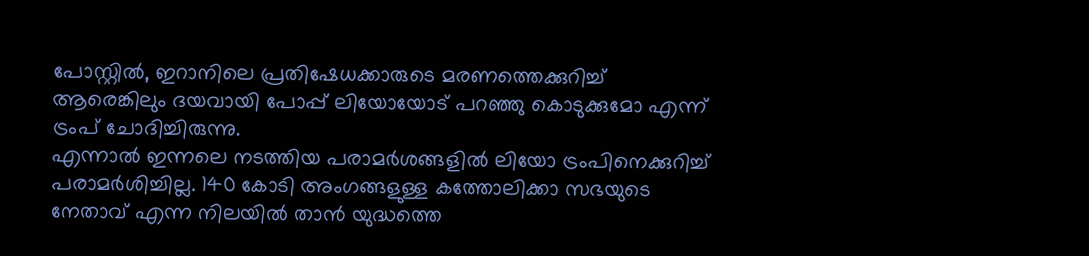പോസ്റ്റിൽ, ഇറാനിലെ പ്രതിഷേധക്കാരുടെ മരണത്തെക്കുറിച്ച് ആരെങ്കിലും ദയവായി പോപ്പ് ലിയോയോട് പറഞ്ഞു കൊടുക്കുമോ എന്ന് ട്രംപ് ചോദിച്ചിരുന്നു.
എന്നാൽ ഇന്നലെ നടത്തിയ പരാമർശങ്ങളിൽ ലിയോ ട്രംപിനെക്കുറിച്ച് പരാമർശിച്ചില്ല. 140 കോടി അംഗങ്ങളുള്ള കത്തോലിക്കാ സഭയുടെ നേതാവ് എന്ന നിലയിൽ താൻ യുദ്ധത്തെ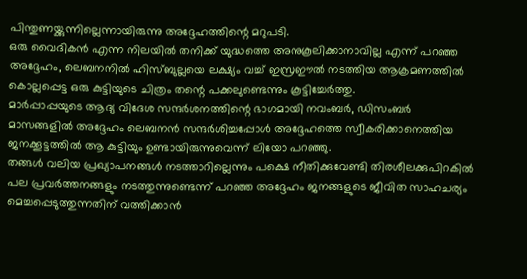പിന്തുണയ്ക്കുന്നില്ലെന്നായിരുന്നു അദ്ദേഹത്തിന്റെ മറുപടി.
ഒരു വൈദികൻ എന്ന നിലയിൽ തനിക്ക് യുദ്ധത്തെ അനുകൂലിക്കാനാവില്ല എന്ന് പറഞ്ഞ അദ്ദേഹം, ലെബനനിൽ ഹിസ്ബുല്ലയെ ലക്ഷ്യം വച്ച് ഇസ്രഈൽ നടത്തിയ ആക്രമണത്തിൽ കൊല്ലപ്പെട്ട ഒരു കുട്ടിയുടെ ചിത്രം തന്റെ പക്കലുണ്ടെന്നും കൂട്ടിച്ചേർത്തു.
മാർപ്പാപ്പയുടെ ആദ്യ വിദേശ സന്ദർശനത്തിന്റെ ഭാഗമായി നവംബർ, ഡിസംബർ മാസങ്ങളിൽ അദ്ദേഹം ലെബനൻ സന്ദർശിച്ചപ്പോൾ അദ്ദേഹത്തെ സ്വീകരിക്കാനെത്തിയ ജനക്കൂട്ടത്തിൽ ആ കുട്ടിയും ഉണ്ടായിരുന്നുവെന്ന് ലിയോ പറഞ്ഞു.
തങ്ങൾ വലിയ പ്രഖ്യാപനങ്ങൾ നടത്താറില്ലെന്നും പക്ഷെ നീതിക്കുവേണ്ടി തിരശീലക്കുപിറകിൽ പല പ്രവർത്തനങ്ങളും നടത്തുന്നുണ്ടെന്ന് പറഞ്ഞ അദ്ദേഹം ജനങ്ങളുടെ ജീവിത സാഹചര്യം മെച്ചപ്പെടുത്തുന്നതിന് വത്തിക്കാൻ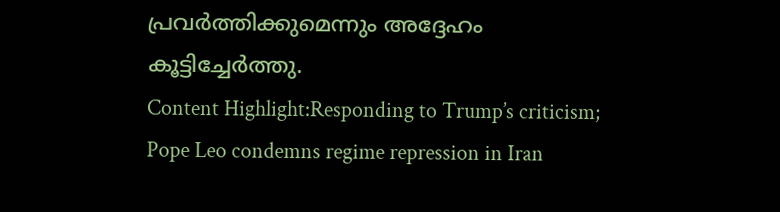പ്രവർത്തിക്കുമെന്നും അദ്ദേഹം കൂട്ടിച്ചേർത്തു.
Content Highlight:Responding to Trump’s criticism; Pope Leo condemns regime repression in Iran